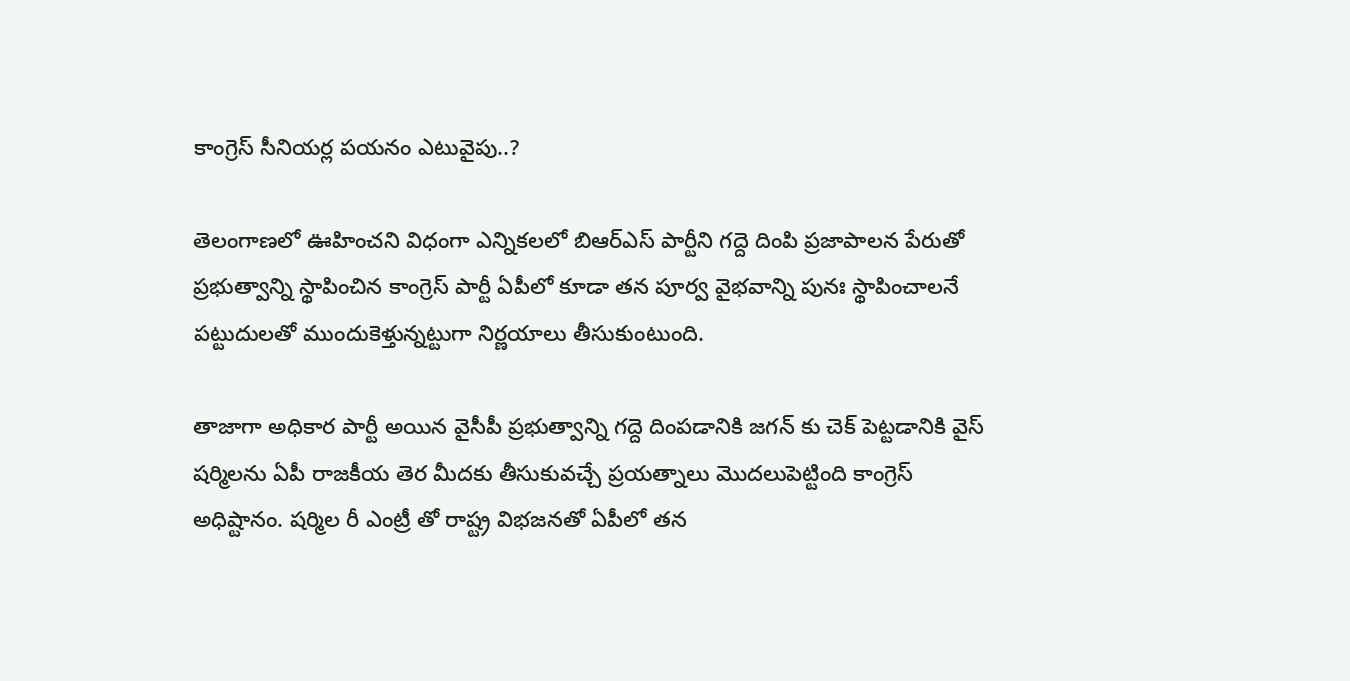కాంగ్రెస్ సీనియర్ల పయనం ఎటువైపు..?

తెలంగాణలో ఊహించని విధంగా ఎన్నికలలో బిఆర్ఎస్ పార్టీని గద్దె దింపి ప్రజాపాలన పేరుతో ప్రభుత్వాన్ని స్థాపించిన కాంగ్రెస్ పార్టీ ఏపీలో కూడా తన పూర్వ వైభవాన్ని పునః స్థాపించాలనే పట్టుదులతో ముందుకెళ్తున్నట్టుగా నిర్ణయాలు తీసుకుంటుంది.

తాజాగా అధికార పార్టీ అయిన వైసీపీ ప్రభుత్వాన్ని గద్దె దింపడానికి జగన్ కు చెక్ పెట్టడానికి వైస్ షర్మిలను ఏపీ రాజకీయ తెర మీదకు తీసుకువచ్చే ప్రయత్నాలు మొదలుపెట్టింది కాంగ్రెస్ అధిష్టానం. షర్మిల రీ ఎంట్రీ తో రాష్ట్ర విభజనతో ఏపీలో తన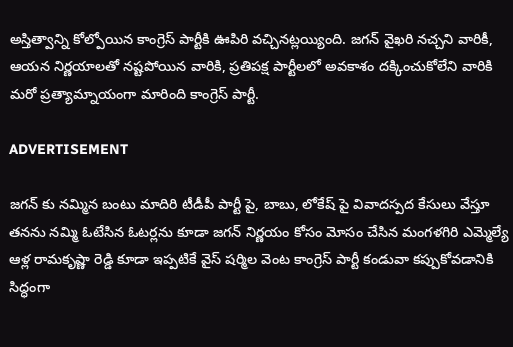అస్తిత్వాన్ని కోల్పోయిన కాంగ్రెస్ పార్టీకి ఊపిరి వచ్చినట్లయ్యింది. జగన్ వైఖరి నచ్చని వారికీ, ఆయన నిర్ణయాలతో నష్టపోయిన వారికి, ప్రతిపక్ష పార్టీలలో అవకాశం దక్కించుకోలేని వారికి మరో ప్రత్యామ్నాయంగా మారింది కాంగ్రెస్ పార్టీ.

ADVERTISEMENT

జగన్ కు నమ్మిన బంటు మాదిరి టీడీపీ పార్టీ పై, బాబు, లోకేష్ పై వివాదస్పద కేసులు వేస్తూ తనను నమ్మి ఓటేసిన ఓటర్లను కూడా జగన్ నిర్ణయం కోసం మోసం చేసిన మంగళగిరి ఎమ్మెల్యే ఆళ్ల రామకృష్ణా రెడ్డి కూడా ఇప్పటికే వైస్ షర్మిల వెంట కాంగ్రెస్ పార్టీ కండువా కప్పుకోవడానికి సిద్ధంగా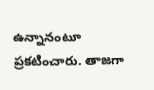ఉన్నానంటూ ప్రకటించారు. తాజగా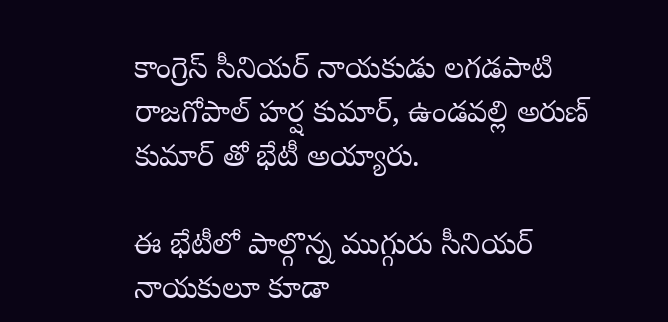కాంగ్రెస్ సీనియర్ నాయకుడు లగడపాటి రాజగోపాల్ హర్ష కుమార్, ఉండవల్లి అరుణ్ కుమార్ తో భేటీ అయ్యారు.

ఈ భేటీలో పాల్గొన్న ముగ్గురు సీనియర్ నాయకులూ కూడా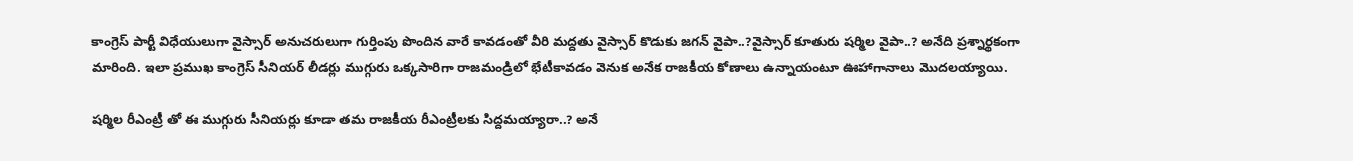కాంగ్రెస్ పార్టీ విధేయులుగా వైస్సార్ అనుచరులుగా గుర్తింపు పొందిన వారే కావడంతో వీరి మద్దతు వైస్సార్ కొడుకు జగన్ వైపా..?వైస్సార్ కూతురు షర్మిల వైపా..? అనేది ప్రశ్నార్థకంగా మారింది. ఇలా ప్రముఖ కాంగ్రెస్ సీనియర్ లీడర్లు ముగ్గురు ఒక్కసారిగా రాజమండ్రిలో భేటీకావడం వెనుక అనేక రాజకీయ కోణాలు ఉన్నాయంటూ ఊహాగానాలు మొదలయ్యాయి.

షర్మిల రీఎంట్రీ తో ఈ ముగ్గురు సీనియర్లు కూడా తమ రాజకీయ రీఎంట్రీలకు సిద్దమయ్యారా..? అనే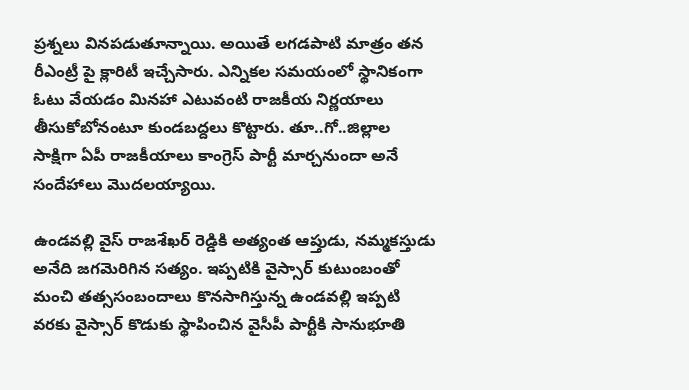ప్రశ్నలు వినపడుతూన్నాయి. అయితే లగడపాటి మాత్రం తన రీఎంట్రీ పై క్లారిటీ ఇచ్చేసారు. ఎన్నికల సమయంలో స్థానికంగా ఓటు వేయడం మినహా ఎటువంటి రాజకీయ నిర్ణయాలు తీసుకోబోనంటూ కుండబద్దలు కొట్టారు. తూ..గో..జిల్లాల సాక్షిగా ఏపీ రాజకీయాలు కాంగ్రెస్ పార్టీ మార్చనుందా అనే సందేహాలు మొదలయ్యాయి.

ఉండవల్లి వైస్ రాజశేఖర్ రెడ్డికి అత్యంత ఆప్తుడు, నమ్మకస్తుడు అనేది జగమెరిగిన సత్యం. ఇప్పటికి వైస్సార్ కుటుంబంతో మంచి తత్ససంబందాలు కొనసాగిస్తున్న ఉండవల్లి ఇప్పటి వరకు వైస్సార్ కొడుకు స్థాపించిన వైసీపీ పార్టీకి సానుభూతి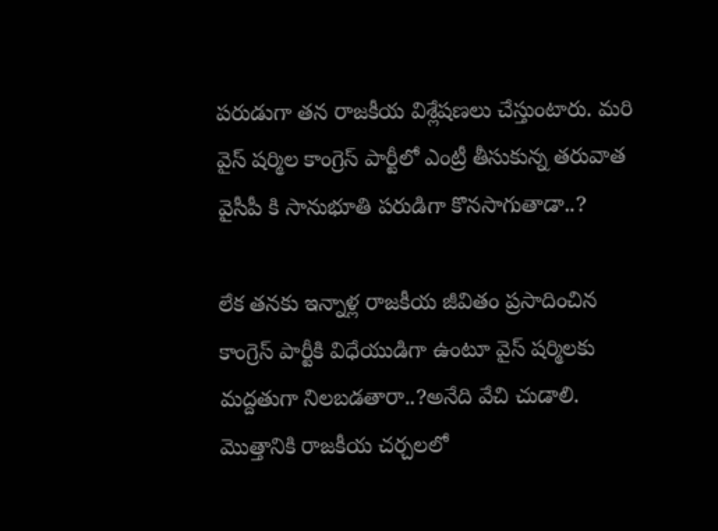పరుడుగా తన రాజకీయ విశ్లేషణలు చేస్తుంటారు. మరి వైస్ షర్మిల కాంగ్రెస్ పార్టీలో ఎంట్రీ తీసుకున్న తరువాత వైసీపీ కి సానుభూతి పరుడిగా కొనసాగుతాడా..?

లేక తనకు ఇన్నాళ్ల రాజకీయ జీవితం ప్రసాదించిన కాంగ్రెస్ పార్టీకి విధేయుడిగా ఉంటూ వైస్ షర్మిలకు మద్దతుగా నిలబడతారా..?అనేది వేచి చుడాలి. మొత్తానికి రాజకీయ చర్చలలో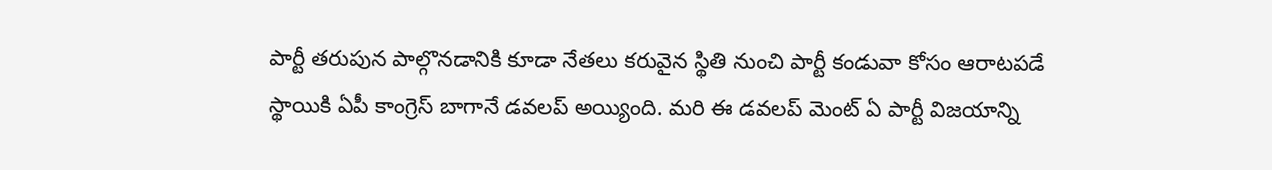పార్టీ తరుపున పాల్గొనడానికి కూడా నేతలు కరువైన స్థితి నుంచి పార్టీ కండువా కోసం ఆరాటపడే స్థాయికి ఏపీ కాంగ్రెస్ బాగానే డవలప్ అయ్యింది. మరి ఈ డవలప్ మెంట్ ఏ పార్టీ విజయాన్ని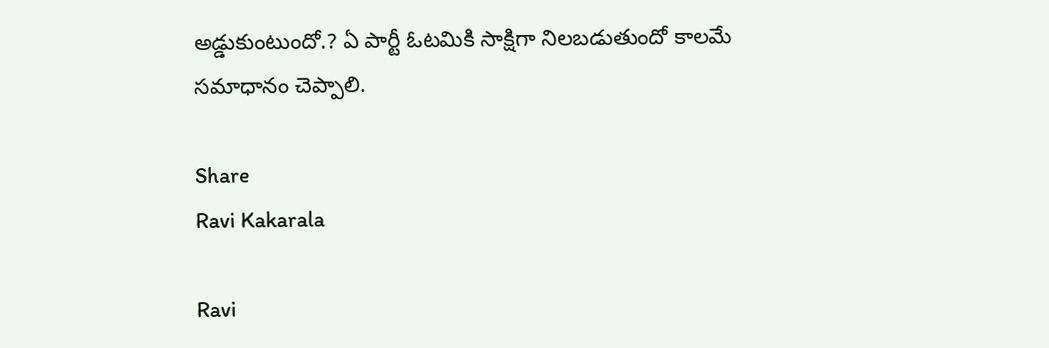అడ్డుకుంటుందో.? ఏ పార్టీ ఓటమికి సాక్షిగా నిలబడుతుందో కాలమే సమాధానం చెప్పాలి.

Share
Ravi Kakarala

Ravi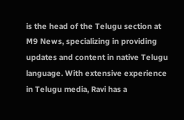is the head of the Telugu section at M9 News, specializing in providing updates and content in native Telugu language. With extensive experience in Telugu media, Ravi has a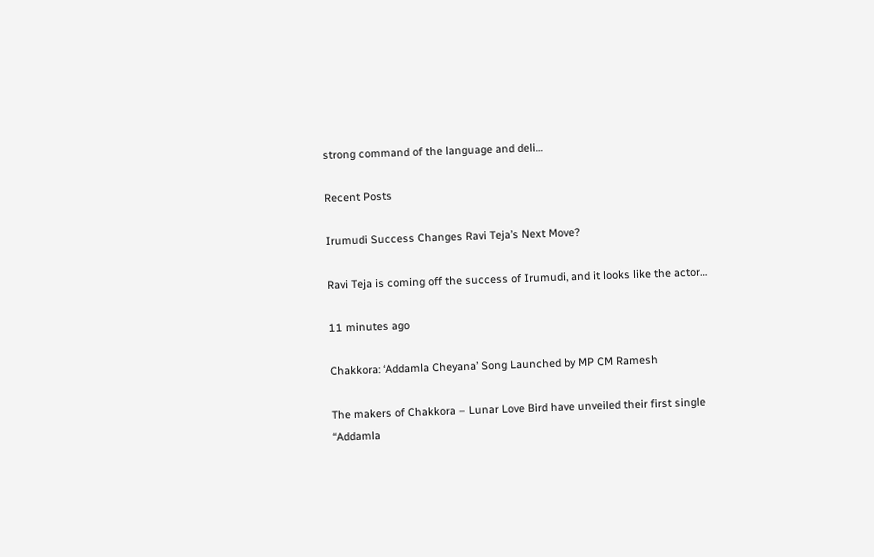strong command of the language and deli…

Recent Posts

Irumudi Success Changes Ravi Teja’s Next Move?

Ravi Teja is coming off the success of Irumudi, and it looks like the actor…

11 minutes ago

Chakkora: ‘Addamla Cheyana’ Song Launched by MP CM Ramesh

The makers of Chakkora – Lunar Love Bird have unveiled their first single “Addamla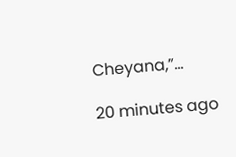Cheyana,”…

20 minutes ago